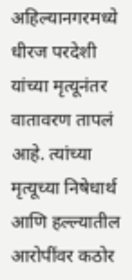अहिल्यानगरमध्ये धीरज परदेशी यांच्या मृत्यूनंतर वातावरण तापलं आहे. त्यांच्या मृत्यूच्या निषेधार्थ आणि हल्ल्यातील आरोपींवर कठोर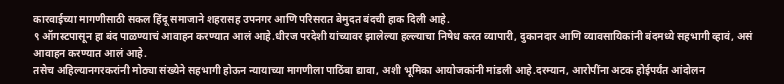कारवाईच्या मागणीसाठी सकल हिंदू समाजाने शहरासह उपनगर आणि परिसरात बेमुदत बंदची हाक दिली आहे.
९ ऑगस्टपासून हा बंद पाळण्याचं आवाहन करण्यात आलं आहे.धीरज परदेशी यांच्यावर झालेल्या हल्ल्याचा निषेध करत व्यापारी, दुकानदार आणि व्यावसायिकांनी बंदमध्ये सहभागी व्हावं, असं आवाहन करण्यात आलं आहे.
तसेच अहिल्यानगरकरांनी मोठ्या संख्येने सहभागी होऊन न्यायाच्या मागणीला पाठिंबा द्यावा, अशी भूमिका आयोजकांनी मांडली आहे.दरम्यान, आरोपींना अटक होईपर्यंत आंदोलन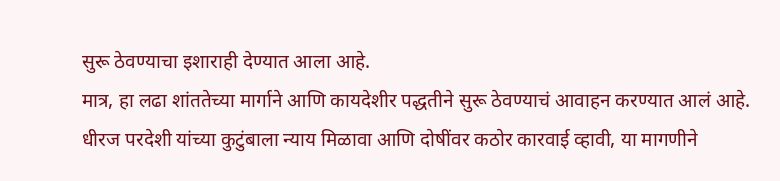सुरू ठेवण्याचा इशाराही देण्यात आला आहे.
मात्र, हा लढा शांततेच्या मार्गाने आणि कायदेशीर पद्धतीने सुरू ठेवण्याचं आवाहन करण्यात आलं आहे.
धीरज परदेशी यांच्या कुटुंबाला न्याय मिळावा आणि दोषींवर कठोर कारवाई व्हावी, या मागणीने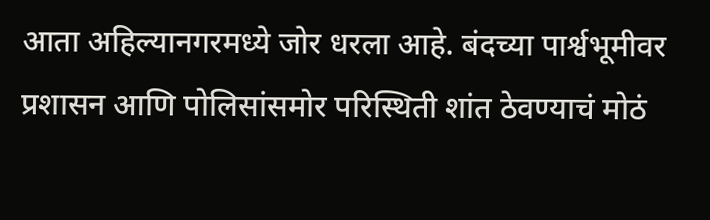आता अहिल्यानगरमध्ये जोर धरला आहे. बंदच्या पार्श्वभूमीवर प्रशासन आणि पोलिसांसमोर परिस्थिती शांत ठेवण्याचं मोठं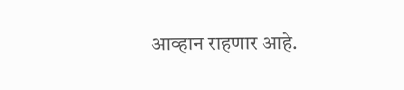आव्हान राहणार आहे.